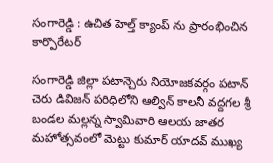సంగారెడ్డి : ఉచిత హెల్త్ క్యాంప్ ను ప్రారంభించిన కార్పొరేటర్

సంగారెడ్డి జిల్లా పటాన్చెరు నియోజకవర్గం పటాన్ చెరు డివిజన్ పరిధిలోని ఆల్విన్ కాలనీ వద్దగల శ్రీ బండల మల్లన్న స్వామివారి ఆలయ జాతర మహోత్సవంలో మెట్టు కుమార్ యాదవ్ ముఖ్య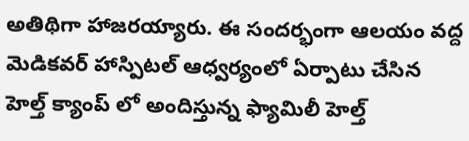అతిథిగా హాజరయ్యారు. ఈ సందర్భంగా ఆలయం వద్ద మెడికవర్ హాస్పిటల్ ఆధ్వర్యంలో ఏర్పాటు చేసిన హెల్త్ క్యాంప్ లో అందిస్తున్న ఫ్యామిలీ హెల్త్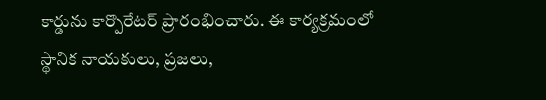కార్డును కార్పొరేటర్ ప్రారంభించారు. ఈ కార్యక్రమంలో స్థానిక నాయకులు, ప్రజలు,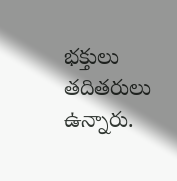భక్తులు తదితరులు ఉన్నారు.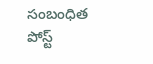సంబంధిత పోస్ట్